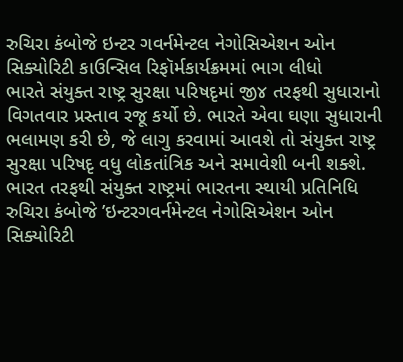રુચિરા કંબોજે ઇન્ટર ગવર્નમેન્ટલ નેગોસિએશન ઓન સિક્યોરિટી કાઉન્સિલ રિફૉર્મકાર્યક્રમમાં ભાગ લીધો
ભારતે સંયુક્ત રાષ્ટ્ર સુરક્ષા પરિષદૃમાં જી૪ તરફથી સુધારાનો વિગતવાર પ્રસ્તાવ રજૂ કર્યો છે. ભારતે એવા ઘણા સુધારાની ભલામણ કરી છે, જે લાગુ કરવામાં આવશે તો સંયુક્ત રાષ્ટ્ર સુરક્ષા પરિષદૃ વધુ લોકતાંત્રિક અને સમાવેશી બની શક્શે. ભારત તરફથી સંયુક્ત રાષ્ટ્રમાં ભારતના સ્થાયી પ્રતિનિધિ રુચિરા કંબોજે ’ઇન્ટરગવર્નમેન્ટલ નેગોસિએશન ઓન સિક્યોરિટી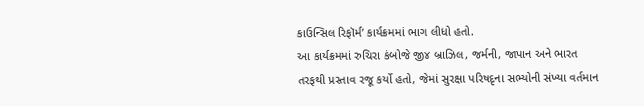કાઉન્સિલ રિફૉર્મ’ કાર્યક્રમમાં ભાગ લીધો હતો.
આ કાર્યક્રમમાં રુચિરા કંબોજે જી૪ બ્રાઝિલ, જર્મની, જાપાન અને ભારત તરફથી પ્રસ્તાવ રજૂ કર્યો હતો, જેમાં સુરક્ષા પરિષદૃના સભ્યોની સંખ્યા વર્તમાન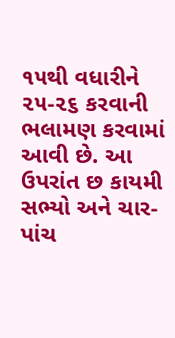૧૫થી વધારીને ૨૫-૨૬ કરવાની ભલામણ કરવામાં આવી છે. આ ઉપરાંત છ કાયમી સભ્યો અને ચાર-પાંચ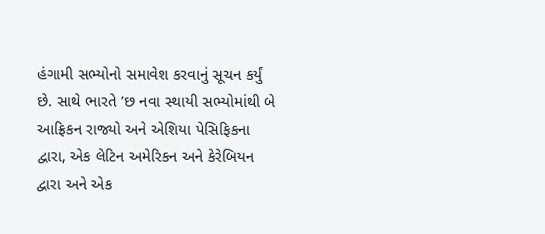હંગામી સભ્યોનો સમાવેશ કરવાનું સૂચન કર્યું છે. સાથે ભારતે ’છ નવા સ્થાયી સભ્યોમાંથી બે આફ્રિકન રાજ્યો અને એશિયા પેસિફિકના દ્વારા, એક લેટિન અમેરિકન અને કેરેબિયન દ્વારા અને એક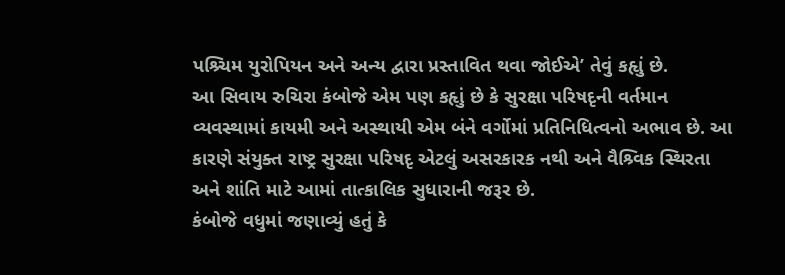પશ્ર્ચિમ યુરોપિયન અને અન્ય દ્વારા પ્રસ્તાવિત થવા જોઈએ’ તેવું કહૃાું છે.
આ સિવાય રુચિરા કંબોજે એમ પણ કહૃાું છે કે સુરક્ષા પરિષદૃની વર્તમાન વ્યવસ્થામાં કાયમી અને અસ્થાયી એમ બંને વર્ગોમાં પ્રતિનિધિત્વનો અભાવ છે. આ કારણે સંયુક્ત રાષ્ટ્ર સુરક્ષા પરિષદૃ એટલું અસરકારક નથી અને વૈશ્ર્વિક સ્થિરતા અને શાંતિ માટે આમાં તાત્કાલિક સુધારાની જરૂર છે.
કંબોજે વધુમાં જણાવ્યું હતું કે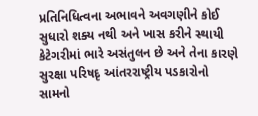પ્રતિનિધિત્વના અભાવને અવગણીને કોઈ સુધારો શક્ય નથી અને ખાસ કરીને સ્થાયી કેટેગરીમાં ભારે અસંતુલન છે અને તેના કારણે સુરક્ષા પરિષદૃ આંતરરાષ્ટ્રીય પડકારોનો સામનો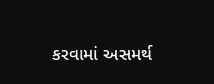કરવામાં અસમર્થ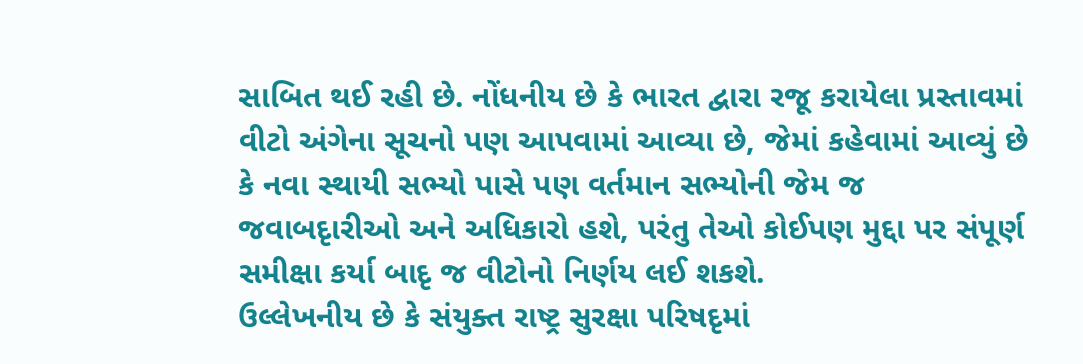સાબિત થઈ રહી છે. નોંધનીય છે કે ભારત દ્વારા રજૂ કરાયેલા પ્રસ્તાવમાં વીટો અંગેના સૂચનો પણ આપવામાં આવ્યા છે, જેમાં કહેવામાં આવ્યું છે કે નવા સ્થાયી સભ્યો પાસે પણ વર્તમાન સભ્યોની જેમ જ જવાબદૃારીઓ અને અધિકારો હશે, પરંતુ તેઓ કોઈપણ મુદ્દા પર સંપૂર્ણ સમીક્ષા કર્યા બાદૃ જ વીટોનો નિર્ણય લઈ શકશે.
ઉલ્લેખનીય છે કે સંયુક્ત રાષ્ટ્ર સુરક્ષા પરિષદૃમાં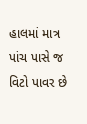હાલમાં માત્ર પાંચ પાસે જ વિટો પાવર છે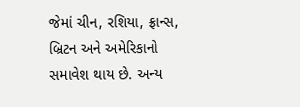જેમાં ચીન, રશિયા, ફ્રાન્સ, બ્રિટન અને અમેરિકાનો સમાવેશ થાય છે. અન્ય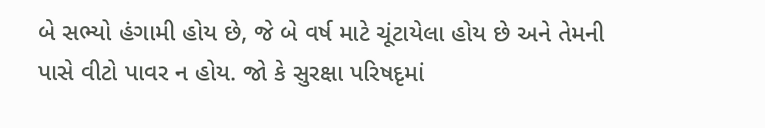બે સભ્યો હંગામી હોય છે, જે બે વર્ષ માટે ચૂંટાયેલા હોય છે અને તેમની પાસે વીટો પાવર ન હોય. જો કે સુરક્ષા પરિષદૃમાં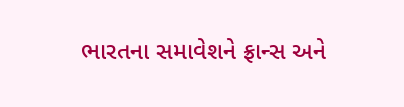ભારતના સમાવેશને ફ્રાન્સ અને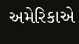અમેરિકાએ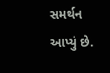સમર્થન આપ્યું છે.